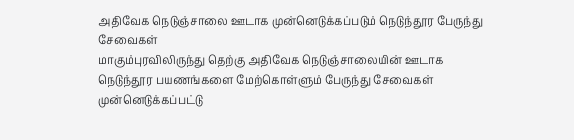அதிவேக நெடுஞ்சாலை ஊடாக முன்னெடுக்கப்படும் நெடுந்தூர பேருந்து சேவைகள்
மாகும்புரவிலிருந்து தெற்கு அதிவேக நெடுஞ்சாலையின் ஊடாக நெடுந்தூர பயணங்களை மேற்கொள்ளும் பேருந்து சேவைகள் முன்னெடுக்கப்பட்டு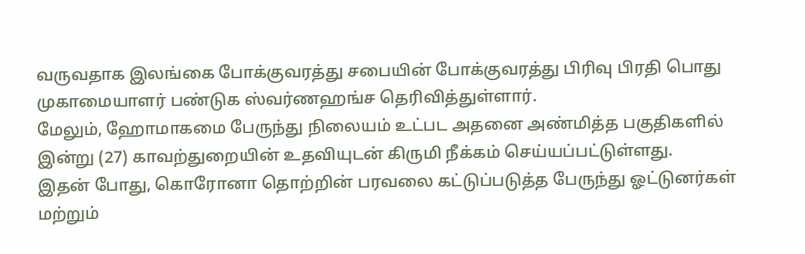வருவதாக இலங்கை போக்குவரத்து சபையின் போக்குவரத்து பிரிவு பிரதி பொது முகாமையாளர் பண்டுக ஸ்வர்ணஹங்ச தெரிவித்துள்ளார்.
மேலும், ஹோமாகமை பேருந்து நிலையம் உட்பட அதனை அண்மித்த பகுதிகளில் இன்று (27) காவற்துறையின் உதவியுடன் கிருமி நீக்கம் செய்யப்பட்டுள்ளது.
இதன் போது, கொரோனா தொற்றின் பரவலை கட்டுப்படுத்த பேருந்து ஓட்டுனர்கள் மற்றும்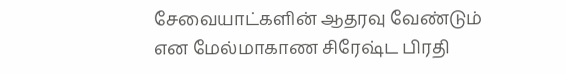சேவையாட்களின் ஆதரவு வேண்டும் என மேல்மாகாண சிரேஷ்ட பிரதி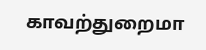காவற்துறைமா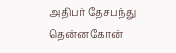அதிபர் தேசபந்து தென்னகோன்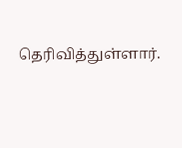தெரிவித்துள்ளார்.